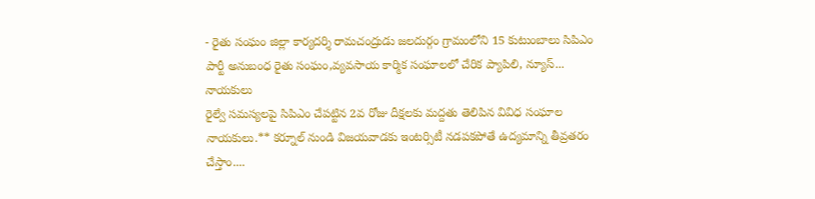- రైతు సంఘం జిల్లా కార్యదర్శి రామచంద్రుడు జలదుర్గం గ్రామంలోని 15 కుటుంబాలు సిపిఎం పార్టీ అనుబంధ రైతు సంఘం,వ్యవసాయ కార్మిక సంఘాలలో చేరిక ప్యాపిలి, న్యూస్...
నాయకులు
రైల్వే సమస్యలపై సిపిఎం చేపట్టిన 2వ రోజు దీక్షలకు మద్దతు తెలిపిన వివిధ సంఘాల నాయకులు.** కర్నూల్ నుండి విజయవాడకు ఇంటర్సిటీ నడపకపోతే ఉద్యమాన్ని తీవ్రతరం చేస్తాం....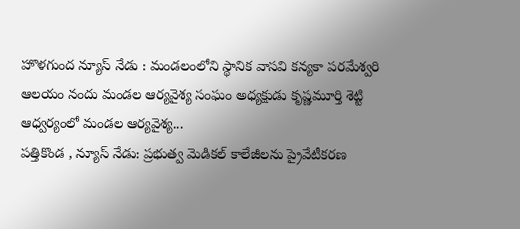హొళగుంద న్యూస్ నేడు : మండలంలోని స్థానిక వాసవి కన్యకా పరమేశ్వరి ఆలయం నందు మండల ఆర్యవైశ్య సంఘం అధ్యక్షుడు కృష్ణమూర్తి శెట్టి ఆధ్వర్యంలో మండల ఆర్యవైశ్య...
పత్తికొండ , న్యూస్ నేడు: ప్రభుత్వ మెడికల్ కాలేజీలను ప్రైవేటీకరణ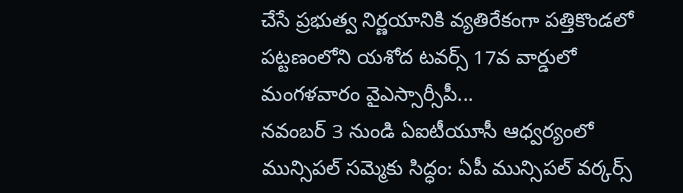చేసే ప్రభుత్వ నిర్ణయానికి వ్యతిరేకంగా పత్తికొండలో పట్టణంలోని యశోద టవర్స్ 17వ వార్డులో మంగళవారం వైఎస్సార్సీపీ...
నవంబర్ 3 నుండి ఏఐటీయూసీ ఆధ్వర్యంలో మున్సిపల్ సమ్మెకు సిద్ధం: ఏపీ మున్సిపల్ వర్కర్స్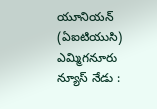యూనియన్ (ఏఐటియుసి) ఎమ్మిగనూరు న్యూస్ నేడు :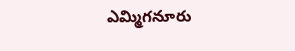ఎమ్మిగనూరు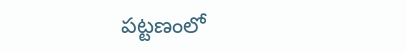పట్టణంలో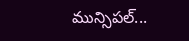మున్సిపల్...